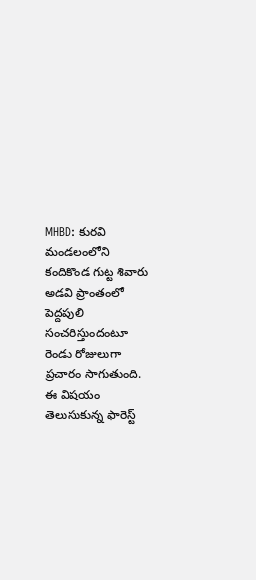MHBD: కురవి మండలంలోని కందికొండ గుట్ట శివారు అడవి ప్రాంతంలో పెద్దపులి సంచరిస్తుందంటూ రెండు రోజులుగా ప్రచారం సాగుతుంది. ఈ విషయం తెలుసుకున్న ఫారెస్ట్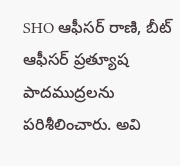SHO ఆఫీసర్ రాణి, బీట్ ఆఫీసర్ ప్రత్యూష పాదముద్రలను పరిశీలించారు. అవి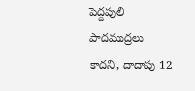పెద్దపులి పాదముద్రలు కాదని, దాదాపు 12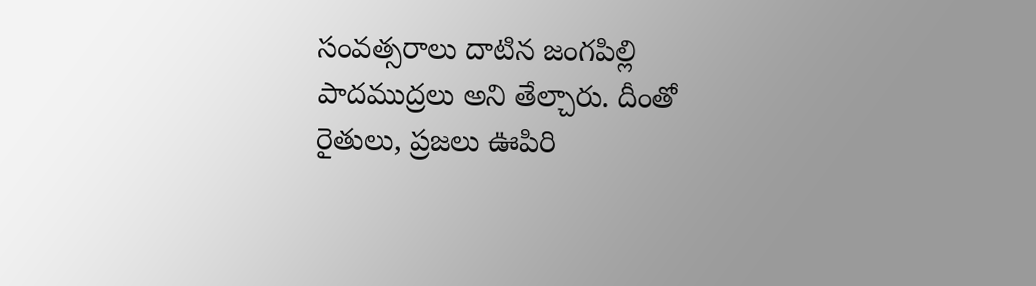సంవత్సరాలు దాటిన జంగపిల్లి పాదముద్రలు అని తేల్చారు. దీంతో రైతులు, ప్రజలు ఊపిరి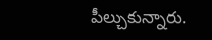పీల్చుకున్నారు.